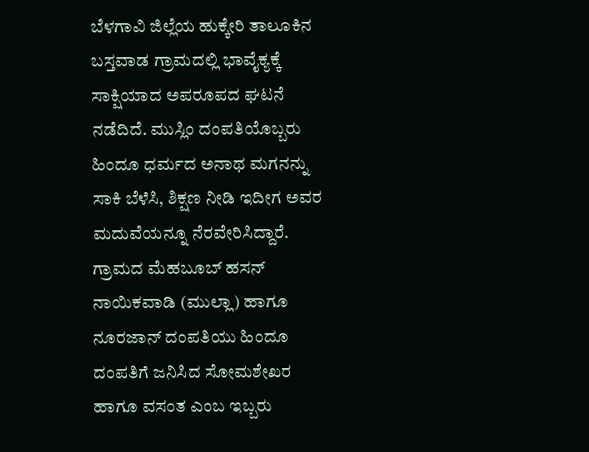ಬೆಳಗಾವಿ ಜಿಲ್ಲೆಯ ಹುಕ್ಕೇರಿ ತಾಲೂಕಿನ ಬಸ್ತವಾಡ ಗ್ರಾಮದಲ್ಲಿ ಭಾವೈಕ್ಯಕ್ಕೆ ಸಾಕ್ಷಿಯಾದ ಅಪರೂಪದ ಘಟನೆ ನಡೆದಿದೆ. ಮುಸ್ಲಿಂ ದಂಪತಿಯೊಬ್ಬರು ಹಿಂದೂ ಧರ್ಮದ ಅನಾಥ ಮಗನನ್ನು ಸಾಕಿ ಬೆಳೆಸಿ, ಶಿಕ್ಷಣ ನೀಡಿ ಇದೀಗ ಅವರ ಮದುವೆಯನ್ನೂ ನೆರವೇರಿಸಿದ್ದಾರೆ.
ಗ್ರಾಮದ ಮೆಹಬೂಬ್ ಹಸನ್ ನಾಯಿಕವಾಡಿ (ಮುಲ್ಲಾ) ಹಾಗೂ ನೂರಜಾನ್ ದಂಪತಿಯು ಹಿಂದೂ ದಂಪತಿಗೆ ಜನಿಸಿದ ಸೋಮಶೇಖರ ಹಾಗೂ ವಸಂತ ಎಂಬ ಇಬ್ಬರು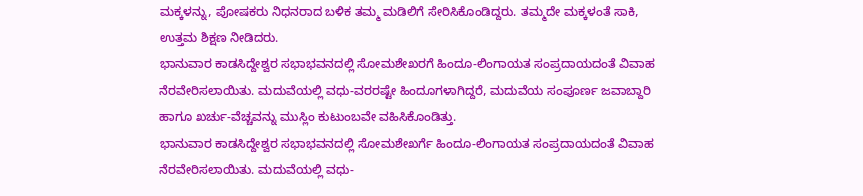ಮಕ್ಕಳನ್ನು, ಪೋಷಕರು ನಿಧನರಾದ ಬಳಿಕ ತಮ್ಮ ಮಡಿಲಿಗೆ ಸೇರಿಸಿಕೊಂಡಿದ್ದರು. ತಮ್ಮದೇ ಮಕ್ಕಳಂತೆ ಸಾಕಿ, ಉತ್ತಮ ಶಿಕ್ಷಣ ನೀಡಿದರು.
ಭಾನುವಾರ ಕಾಡಸಿದ್ದೇಶ್ವರ ಸಭಾಭವನದಲ್ಲಿ ಸೋಮಶೇಖರಗೆ ಹಿಂದೂ-ಲಿಂಗಾಯತ ಸಂಪ್ರದಾಯದಂತೆ ವಿವಾಹ ನೆರವೇರಿಸಲಾಯಿತು. ಮದುವೆಯಲ್ಲಿ ವಧು-ವರರಷ್ಟೇ ಹಿಂದೂಗಳಾಗಿದ್ದರೆ, ಮದುವೆಯ ಸಂಪೂರ್ಣ ಜವಾಬ್ದಾರಿ ಹಾಗೂ ಖರ್ಚು-ವೆಚ್ಚವನ್ನು ಮುಸ್ಲಿಂ ಕುಟುಂಬವೇ ವಹಿಸಿಕೊಂಡಿತ್ತು.
ಭಾನುವಾರ ಕಾಡಸಿದ್ದೇಶ್ವರ ಸಭಾಭವನದಲ್ಲಿ ಸೋಮಶೇಖರ್ಗೆ ಹಿಂದೂ-ಲಿಂಗಾಯತ ಸಂಪ್ರದಾಯದಂತೆ ವಿವಾಹ ನೆರವೇರಿಸಲಾಯಿತು. ಮದುವೆಯಲ್ಲಿ ವಧು-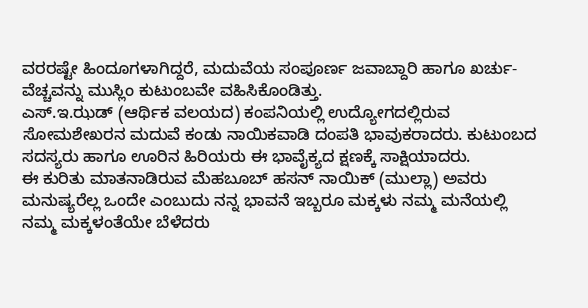ವರರಷ್ಟೇ ಹಿಂದೂಗಳಾಗಿದ್ದರೆ, ಮದುವೆಯ ಸಂಪೂರ್ಣ ಜವಾಬ್ದಾರಿ ಹಾಗೂ ಖರ್ಚು-ವೆಚ್ಚವನ್ನು ಮುಸ್ಲಿಂ ಕುಟುಂಬವೇ ವಹಿಸಿಕೊಂಡಿತ್ತು.
ಎಸ್.ಇ.ಝಡ್ (ಆರ್ಥಿಕ ವಲಯದ) ಕಂಪನಿಯಲ್ಲಿ ಉದ್ಯೋಗದಲ್ಲಿರುವ ಸೋಮಶೇಖರನ ಮದುವೆ ಕಂಡು ನಾಯಿಕವಾಡಿ ದಂಪತಿ ಭಾವುಕರಾದರು. ಕುಟುಂಬದ ಸದಸ್ಯರು ಹಾಗೂ ಊರಿನ ಹಿರಿಯರು ಈ ಭಾವೈಕ್ಯದ ಕ್ಷಣಕ್ಕೆ ಸಾಕ್ಷಿಯಾದರು.
ಈ ಕುರಿತು ಮಾತನಾಡಿರುವ ಮೆಹಬೂಬ್ ಹಸನ್ ನಾಯಿಕ್ (ಮುಲ್ಲಾ) ಅವರು ಮನುಷ್ಯರೆಲ್ಲ ಒಂದೇ ಎಂಬುದು ನನ್ನ ಭಾವನೆ ಇಬ್ಬರೂ ಮಕ್ಕಳು ನಮ್ಮ ಮನೆಯಲ್ಲಿ ನಮ್ಮ ಮಕ್ಕಳಂತೆಯೇ ಬೆಳೆದರು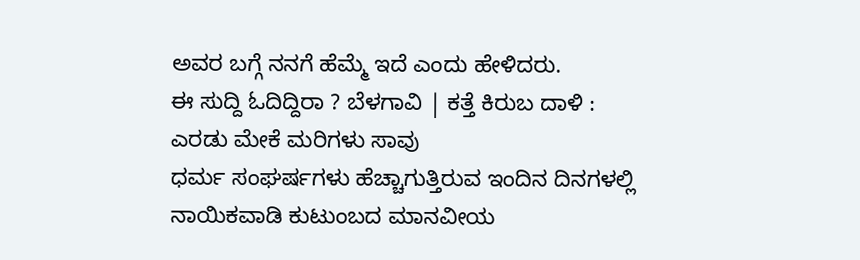ಅವರ ಬಗ್ಗೆ ನನಗೆ ಹೆಮ್ಮೆ ಇದೆ ಎಂದು ಹೇಳಿದರು.
ಈ ಸುದ್ದಿ ಓದಿದ್ದಿರಾ ? ಬೆಳಗಾವಿ | ಕತ್ತೆ ಕಿರುಬ ದಾಳಿ : ಎರಡು ಮೇಕೆ ಮರಿಗಳು ಸಾವು
ಧರ್ಮ ಸಂಘರ್ಷಗಳು ಹೆಚ್ಚಾಗುತ್ತಿರುವ ಇಂದಿನ ದಿನಗಳಲ್ಲಿ ನಾಯಿಕವಾಡಿ ಕುಟುಂಬದ ಮಾನವೀಯ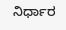ನಿರ್ಧಾರ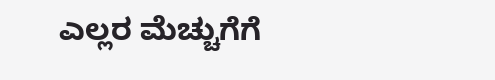ಎಲ್ಲರ ಮೆಚ್ಚುಗೆಗೆ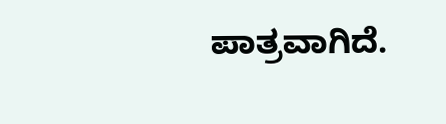ಪಾತ್ರವಾಗಿದೆ.